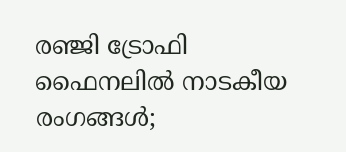രഞ്ജി ട്രോഫി ഫൈനലിൽ നാടകീയ രംഗങ്ങൾ;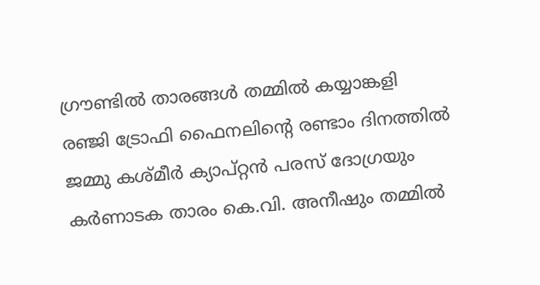ഗ്രൗണ്ടിൽ താരങ്ങൾ തമ്മിൽ കയ്യാങ്കളി
രഞ്ജി ട്രോഫി ഫൈനലിന്റെ രണ്ടാം ദിനത്തിൽ ജമ്മു കശ്മീർ ക്യാപ്റ്റൻ പരസ് ദോഗ്രയും കർണാടക താരം കെ.വി. അനീഷും തമ്മിൽ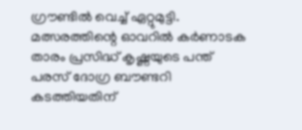ഗ്രൗണ്ടിൽ വെച്ച് ഏറ്റുമുട്ടി. മത്സരത്തിന്റെ ഓവറിൽ കർണാടക താരം പ്രസിദ്ധ് കൃഷ്ണയുടെ പന്ത് പരസ് ദോഗ്ര ബൗണ്ടറി കടത്തിയതിന്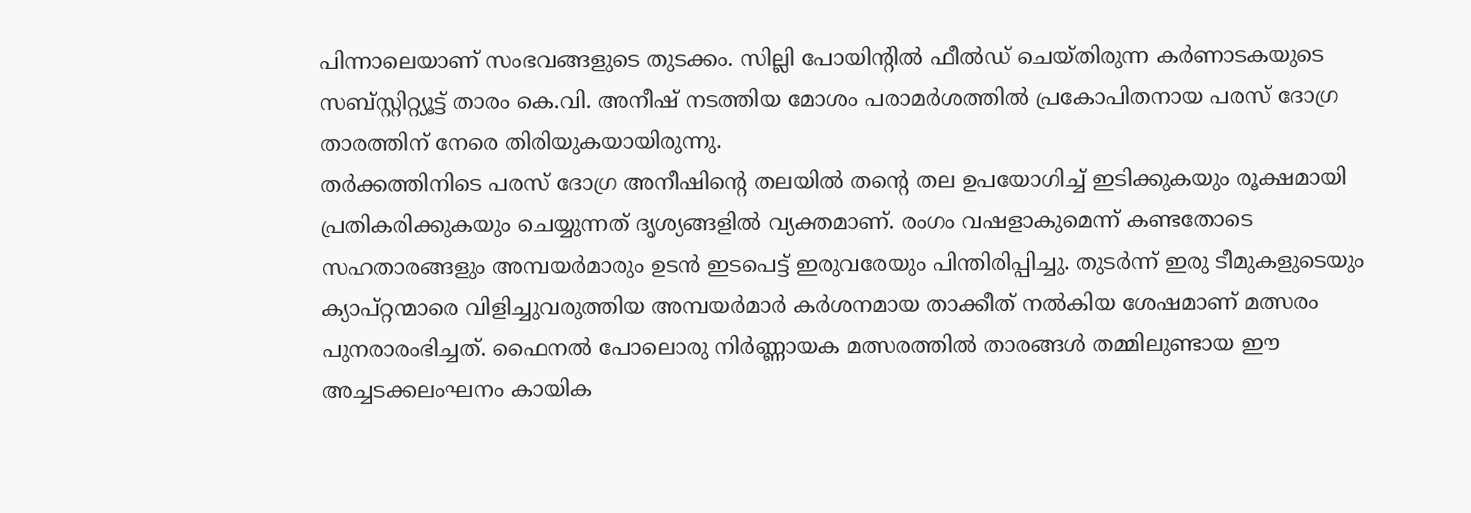പിന്നാലെയാണ് സംഭവങ്ങളുടെ തുടക്കം. സില്ലി പോയിന്റിൽ ഫീൽഡ് ചെയ്തിരുന്ന കർണാടകയുടെ സബ്സ്റ്റിറ്റ്യൂട്ട് താരം കെ.വി. അനീഷ് നടത്തിയ മോശം പരാമർശത്തിൽ പ്രകോപിതനായ പരസ് ദോഗ്ര താരത്തിന് നേരെ തിരിയുകയായിരുന്നു.
തർക്കത്തിനിടെ പരസ് ദോഗ്ര അനീഷിന്റെ തലയിൽ തന്റെ തല ഉപയോഗിച്ച് ഇടിക്കുകയും രൂക്ഷമായി പ്രതികരിക്കുകയും ചെയ്യുന്നത് ദൃശ്യങ്ങളിൽ വ്യക്തമാണ്. രംഗം വഷളാകുമെന്ന് കണ്ടതോടെ സഹതാരങ്ങളും അമ്പയർമാരും ഉടൻ ഇടപെട്ട് ഇരുവരേയും പിന്തിരിപ്പിച്ചു. തുടർന്ന് ഇരു ടീമുകളുടെയും ക്യാപ്റ്റന്മാരെ വിളിച്ചുവരുത്തിയ അമ്പയർമാർ കർശനമായ താക്കീത് നൽകിയ ശേഷമാണ് മത്സരം പുനരാരംഭിച്ചത്. ഫൈനൽ പോലൊരു നിർണ്ണായക മത്സരത്തിൽ താരങ്ങൾ തമ്മിലുണ്ടായ ഈ അച്ചടക്കലംഘനം കായിക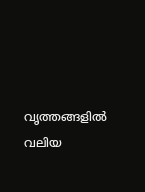വൃത്തങ്ങളിൽ വലിയ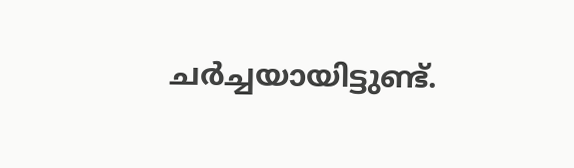ചർച്ചയായിട്ടുണ്ട്.